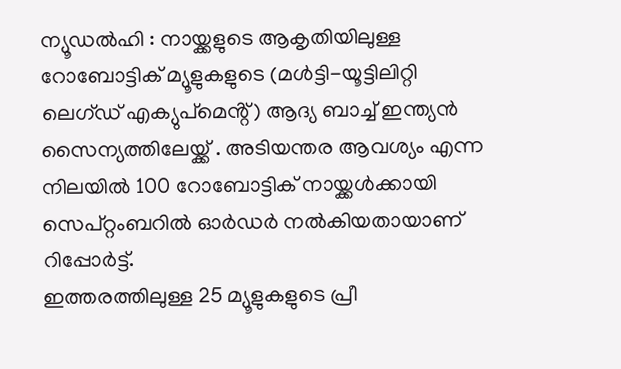ന്യൂഡൽഹി : നായ്ക്കളുടെ ആകൃതിയിലുള്ള റോബോട്ടിക് മ്യൂളുകളുടെ (മൾട്ടി-യൂട്ടിലിറ്റി ലെഗ്ഡ് എക്യുപ്മെൻ്റ്) ആദ്യ ബാച്ച് ഇന്ത്യൻ സൈന്യത്തിലേയ്ക്ക് . അടിയന്തര ആവശ്യം എന്ന നിലയിൽ 100 റോബോട്ടിക് നായ്ക്കൾക്കായി സെപ്റ്റംബറിൽ ഓർഡർ നൽകിയതായാണ് റിപ്പോർട്ട്.
ഇത്തരത്തിലുള്ള 25 മ്യൂളുകളുടെ പ്രീ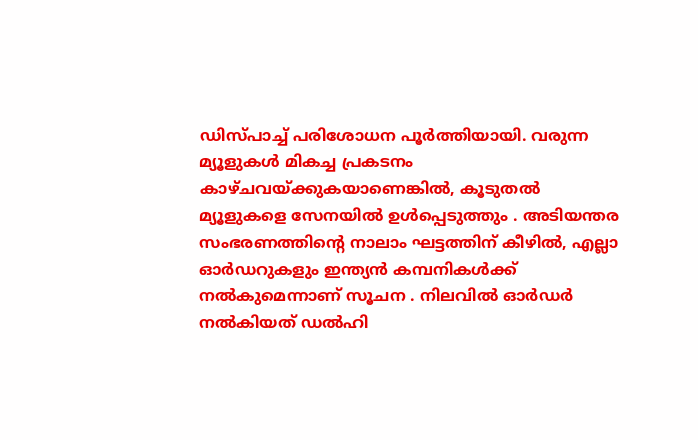ഡിസ്പാച്ച് പരിശോധന പൂർത്തിയായി. വരുന്ന മ്യൂളുകൾ മികച്ച പ്രകടനം കാഴ്ചവയ്ക്കുകയാണെങ്കിൽ, കൂടുതൽ മ്യൂളുകളെ സേനയിൽ ഉൾപ്പെടുത്തും . അടിയന്തര സംഭരണത്തിന്റെ നാലാം ഘട്ടത്തിന് കീഴിൽ, എല്ലാ ഓർഡറുകളും ഇന്ത്യൻ കമ്പനികൾക്ക് നൽകുമെന്നാണ് സൂചന . നിലവിൽ ഓർഡർ നൽകിയത് ഡൽഹി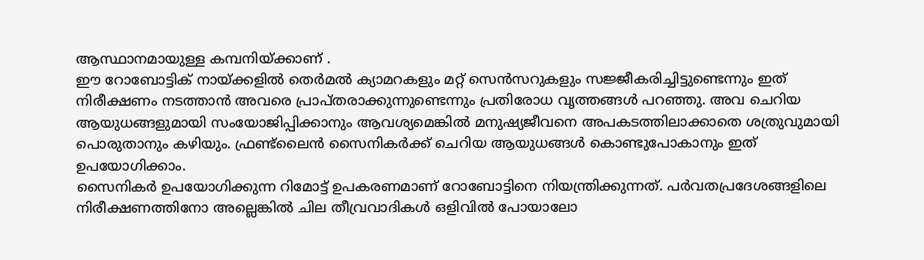ആസ്ഥാനമായുള്ള കമ്പനിയ്ക്കാണ് .
ഈ റോബോട്ടിക് നായ്ക്കളിൽ തെർമൽ ക്യാമറകളും മറ്റ് സെൻസറുകളും സജ്ജീകരിച്ചിട്ടുണ്ടെന്നും ഇത് നിരീക്ഷണം നടത്താൻ അവരെ പ്രാപ്തരാക്കുന്നുണ്ടെന്നും പ്രതിരോധ വൃത്തങ്ങൾ പറഞ്ഞു. അവ ചെറിയ ആയുധങ്ങളുമായി സംയോജിപ്പിക്കാനും ആവശ്യമെങ്കിൽ മനുഷ്യജീവനെ അപകടത്തിലാക്കാതെ ശത്രുവുമായി പൊരുതാനും കഴിയും. ഫ്രണ്ട്ലൈൻ സൈനികർക്ക് ചെറിയ ആയുധങ്ങൾ കൊണ്ടുപോകാനും ഇത് ഉപയോഗിക്കാം.
സൈനികർ ഉപയോഗിക്കുന്ന റിമോട്ട് ഉപകരണമാണ് റോബോട്ടിനെ നിയന്ത്രിക്കുന്നത്. പർവതപ്രദേശങ്ങളിലെ നിരീക്ഷണത്തിനോ അല്ലെങ്കിൽ ചില തീവ്രവാദികൾ ഒളിവിൽ പോയാലോ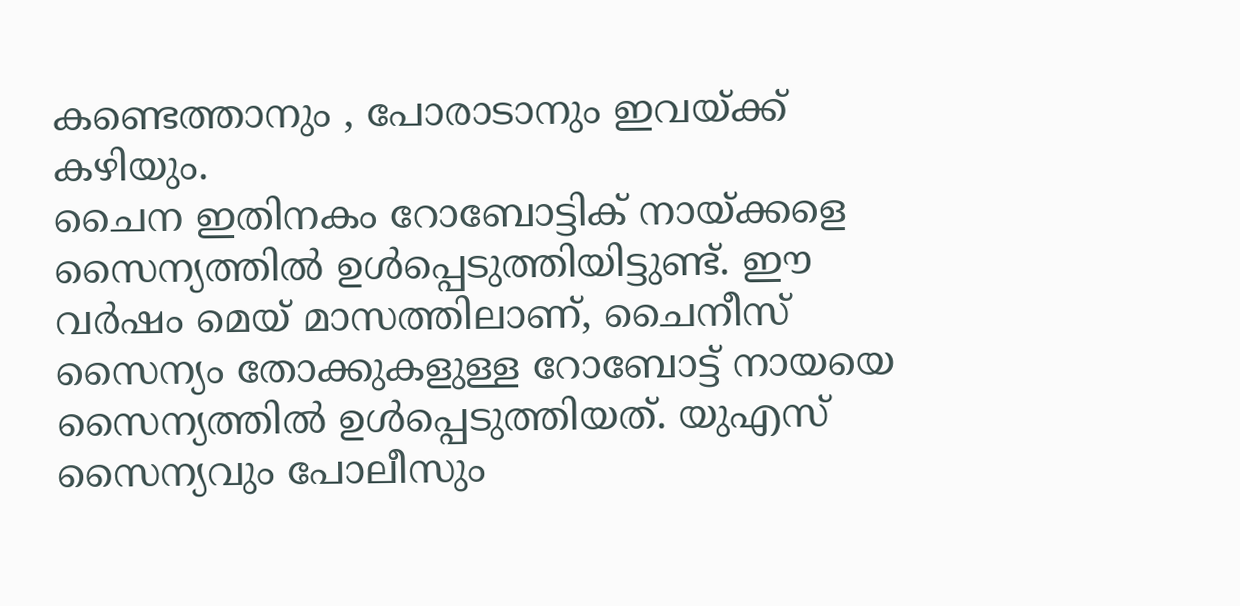കണ്ടെത്താനും , പോരാടാനും ഇവയ്ക്ക് കഴിയും.
ചൈന ഇതിനകം റോബോട്ടിക് നായ്ക്കളെ സൈന്യത്തിൽ ഉൾപ്പെടുത്തിയിട്ടുണ്ട്. ഈ വർഷം മെയ് മാസത്തിലാണ്, ചൈനീസ് സൈന്യം തോക്കുകളുള്ള റോബോട്ട് നായയെ സൈന്യത്തിൽ ഉൾപ്പെടുത്തിയത്. യുഎസ് സൈന്യവും പോലീസും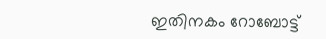ഇതിനകം റോബോട്ട്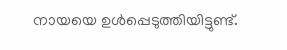നായയെ ഉൾപ്പെടുത്തിയിട്ടുണ്ട്.